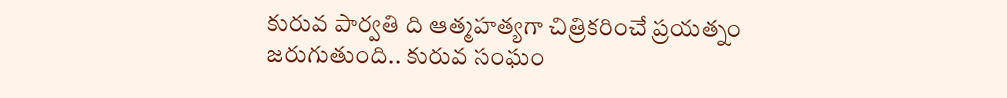కురువ పార్వతి ది ఆత్మహత్యగా చిత్రికరించే ప్రయత్నం జరుగుతుంది.. కురువ సంఘం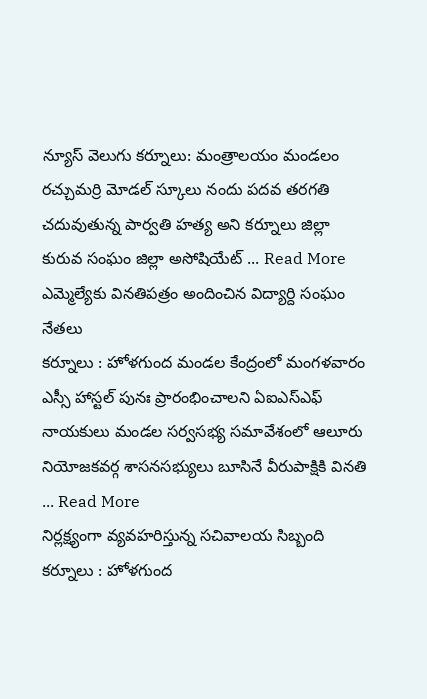న్యూస్ వెలుగు కర్నూలు: మంత్రాలయం మండలం రచ్చుమర్రి మోడల్ స్కూలు నందు పదవ తరగతి చదువుతున్న పార్వతి హత్య అని కర్నూలు జిల్లా కురువ సంఘం జిల్లా అసోషియేట్ ... Read More
ఎమ్మెల్యేకు వినతిపత్రం అందించిన విద్యార్ది సంఘం నేతలు
కర్నూలు : హోళగుంద మండల కేంద్రంలో మంగళవారం ఎస్సీ హాస్టల్ పునః ప్రారంభించాలని ఏఐఎస్ఎఫ్ నాయకులు మండల సర్వసభ్య సమావేశంలో ఆలూరు నియోజకవర్గ శాసనసభ్యులు బూసినే వీరుపాక్షికి వినతి ... Read More
నిర్లక్ష్యంగా వ్యవహరిస్తున్న సచివాలయ సిబ్బంది
కర్నూలు : హోళగుంద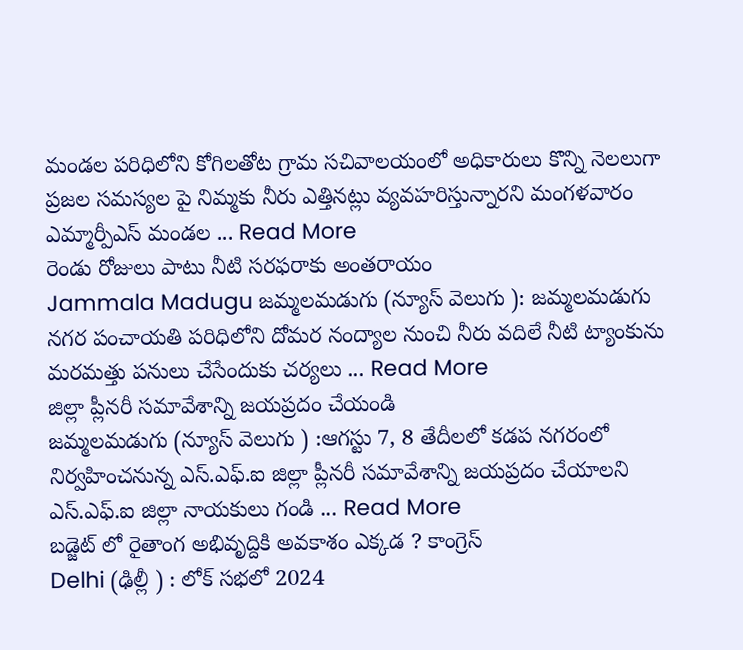మండల పరిధిలోని కోగిలతోట గ్రామ సచివాలయంలో అధికారులు కొన్ని నెలలుగా ప్రజల సమస్యల పై నిమ్మకు నీరు ఎత్తినట్లు వ్యవహరిస్తున్నారని మంగళవారం ఎమ్మార్పీఎస్ మండల ... Read More
రెండు రోజులు పాటు నీటి సరఫరాకు అంతరాయం
Jammala Madugu జమ్మలమడుగు (న్యూస్ వెలుగు ): జమ్మలమడుగు నగర పంచాయతి పరిధిలోని దోమర నంద్యాల నుంచి నీరు వదిలే నీటి ట్యాంకును మరమత్తు పనులు చేసేందుకు చర్యలు ... Read More
జిల్లా ప్లీనరీ సమావేశాన్ని జయప్రదం చేయండి
జమ్మలమడుగు (న్యూస్ వెలుగు ) :ఆగస్టు 7, 8 తేదీలలో కడప నగరంలో నిర్వహించనున్న ఎస్.ఎఫ్.ఐ జిల్లా ప్లీనరీ సమావేశాన్ని జయప్రదం చేయాలని ఎస్.ఎఫ్.ఐ జిల్లా నాయకులు గండి ... Read More
బడ్జెట్ లో రైతాంగ అభివృద్దికి అవకాశం ఎక్కడ ? కాంగ్రెస్
Delhi (ఢిల్లీ ) : లోక్ సభలో 2024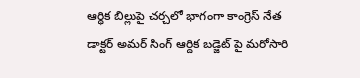ఆర్ధిక బిల్లుపై చర్చలో భాగంగా కాంగ్రెస్ నేత డాక్టర్ అమర్ సింగ్ ఆర్దిక బడ్జెట్ పై మరోసారి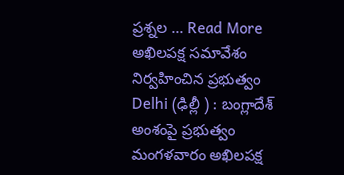ప్రశ్నల ... Read More
అఖిలపక్ష సమావేశం నిర్వహించిన ప్రభుత్వం
Delhi (ఢిల్లీ ) : బంగ్లాదేశ్ అంశంపై ప్రభుత్వం మంగళవారం అఖిలపక్ష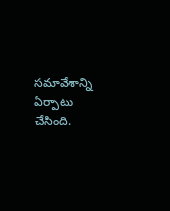సమావేశాన్ని ఏర్పాటు చేసింది.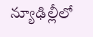న్యూఢిల్లీలో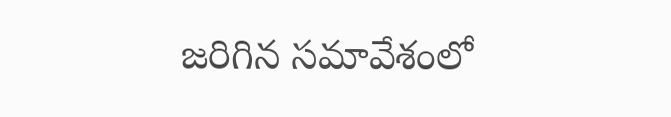జరిగిన సమావేశంలో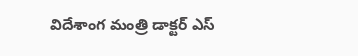విదేశాంగ మంత్రి డాక్టర్ ఎస్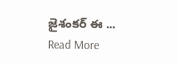జైశంకర్ ఈ ... Read More